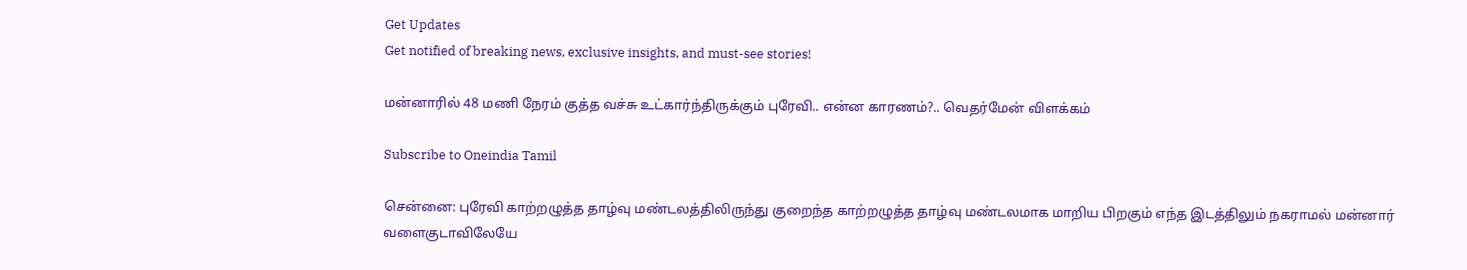Get Updates
Get notified of breaking news, exclusive insights, and must-see stories!

மன்னாரில் 48 மணி நேரம் குத்த வச்சு உட்கார்ந்திருக்கும் புரேவி.. என்ன காரணம்?.. வெதர்மேன் விளக்கம்

Subscribe to Oneindia Tamil

சென்னை: புரேவி காற்றழுத்த தாழ்வு மண்டலத்திலிருந்து குறைந்த காற்றழுத்த தாழ்வு மண்டலமாக மாறிய பிறகும் எந்த இடத்திலும் நகராமல் மன்னார் வளைகுடாவிலேயே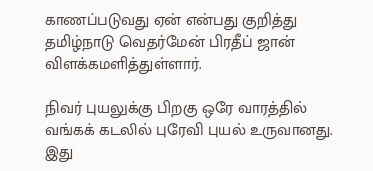காணப்படுவது ஏன் என்பது குறித்து தமிழ்நாடு வெதர்மேன் பிரதீப் ஜான் விளக்கமளித்துள்ளார்.

நிவர் புயலுக்கு பிறகு ஒரே வாரத்தில் வங்கக் கடலில் புரேவி புயல் உருவானது. இது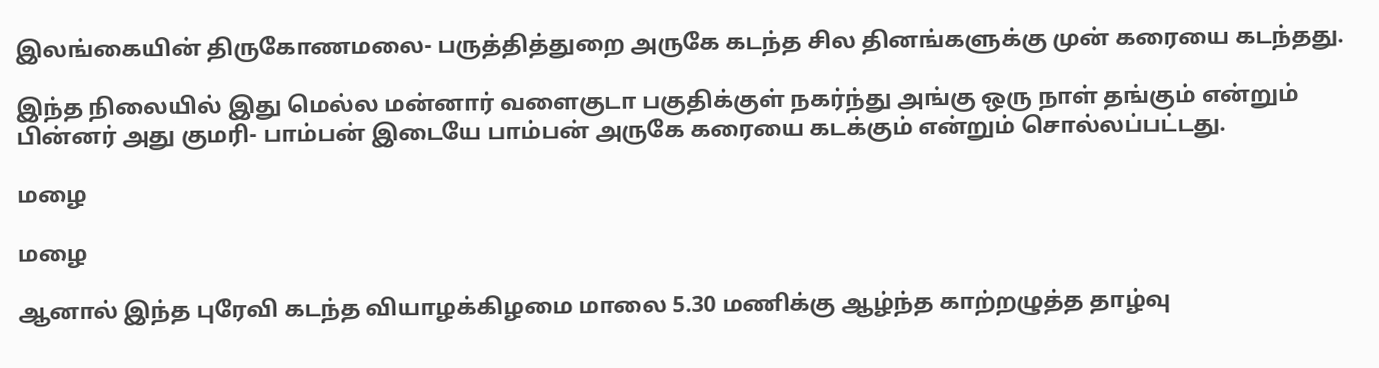இலங்கையின் திருகோணமலை- பருத்தித்துறை அருகே கடந்த சில தினங்களுக்கு முன் கரையை கடந்தது.

இந்த நிலையில் இது மெல்ல மன்னார் வளைகுடா பகுதிக்குள் நகர்ந்து அங்கு ஒரு நாள் தங்கும் என்றும் பின்னர் அது குமரி- பாம்பன் இடையே பாம்பன் அருகே கரையை கடக்கும் என்றும் சொல்லப்பட்டது.

மழை

மழை

ஆனால் இந்த புரேவி கடந்த வியாழக்கிழமை மாலை 5.30 மணிக்கு ஆழ்ந்த காற்றழுத்த தாழ்வு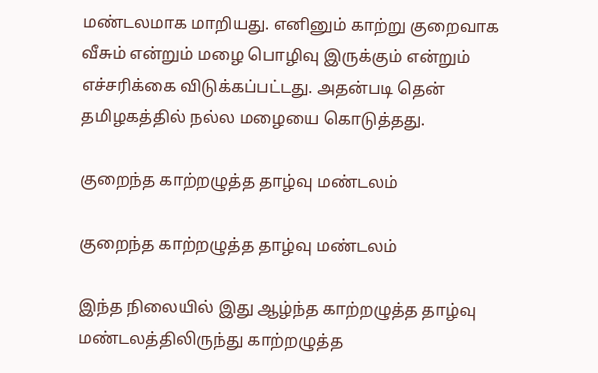மண்டலமாக மாறியது. எனினும் காற்று குறைவாக வீசும் என்றும் மழை பொழிவு இருக்கும் என்றும் எச்சரிக்கை விடுக்கப்பட்டது. அதன்படி தென் தமிழகத்தில் நல்ல மழையை கொடுத்தது.

குறைந்த காற்றழுத்த தாழ்வு மண்டலம்

குறைந்த காற்றழுத்த தாழ்வு மண்டலம்

இந்த நிலையில் இது ஆழ்ந்த காற்றழுத்த தாழ்வு மண்டலத்திலிருந்து காற்றழுத்த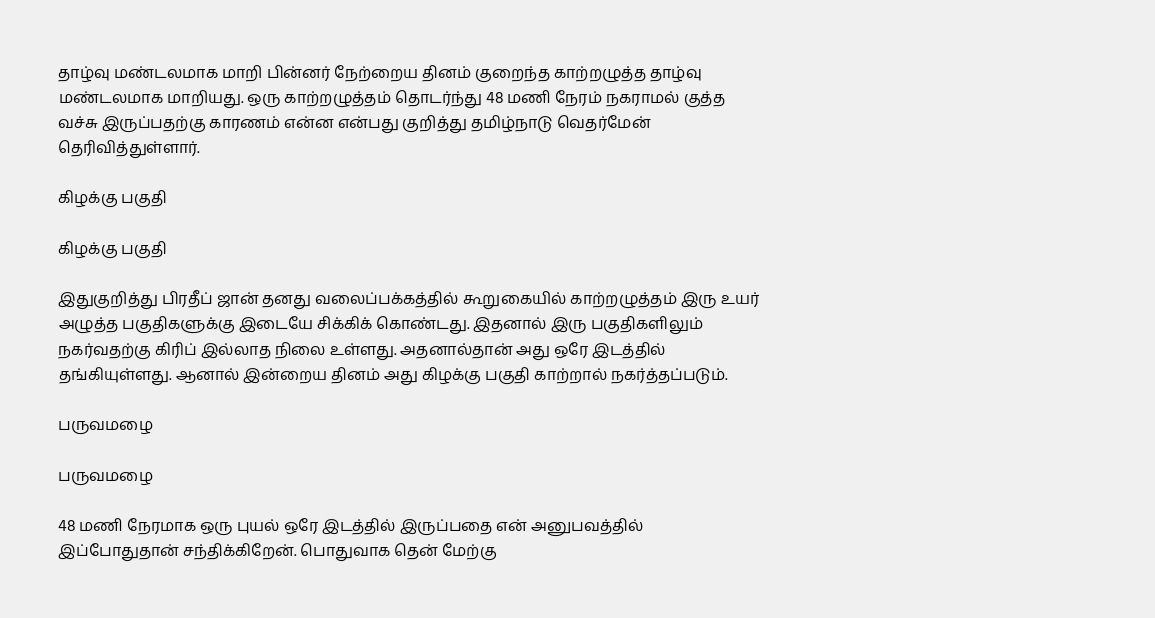தாழ்வு மண்டலமாக மாறி பின்னர் நேற்றைய தினம் குறைந்த காற்றழுத்த தாழ்வு மண்டலமாக மாறியது. ஒரு காற்றழுத்தம் தொடர்ந்து 48 மணி நேரம் நகராமல் குத்த வச்சு இருப்பதற்கு காரணம் என்ன என்பது குறித்து தமிழ்நாடு வெதர்மேன் தெரிவித்துள்ளார்.

கிழக்கு பகுதி

கிழக்கு பகுதி

இதுகுறித்து பிரதீப் ஜான் தனது வலைப்பக்கத்தில் கூறுகையில் காற்றழுத்தம் இரு உயர் அழுத்த பகுதிகளுக்கு இடையே சிக்கிக் கொண்டது. இதனால் இரு பகுதிகளிலும் நகர்வதற்கு கிரிப் இல்லாத நிலை உள்ளது. அதனால்தான் அது ஒரே இடத்தில் தங்கியுள்ளது. ஆனால் இன்றைய தினம் அது கிழக்கு பகுதி காற்றால் நகர்த்தப்படும்.

பருவமழை

பருவமழை

48 மணி நேரமாக ஒரு புயல் ஒரே இடத்தில் இருப்பதை என் அனுபவத்தில் இப்போதுதான் சந்திக்கிறேன். பொதுவாக தென் மேற்கு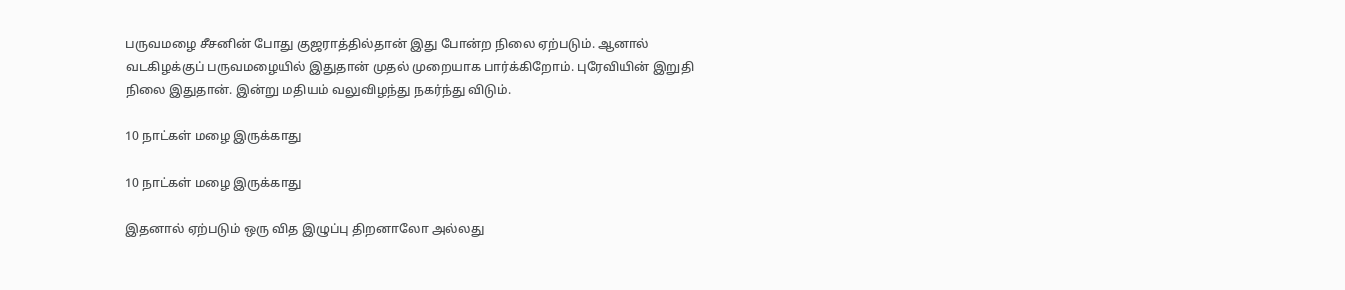பருவமழை சீசனின் போது குஜராத்தில்தான் இது போன்ற நிலை ஏற்படும். ஆனால் வடகிழக்குப் பருவமழையில் இதுதான் முதல் முறையாக பார்க்கிறோம். புரேவியின் இறுதி நிலை இதுதான். இன்று மதியம் வலுவிழந்து நகர்ந்து விடும்.

10 நாட்கள் மழை இருக்காது

10 நாட்கள் மழை இருக்காது

இதனால் ஏற்படும் ஒரு வித இழுப்பு திறனாலோ அல்லது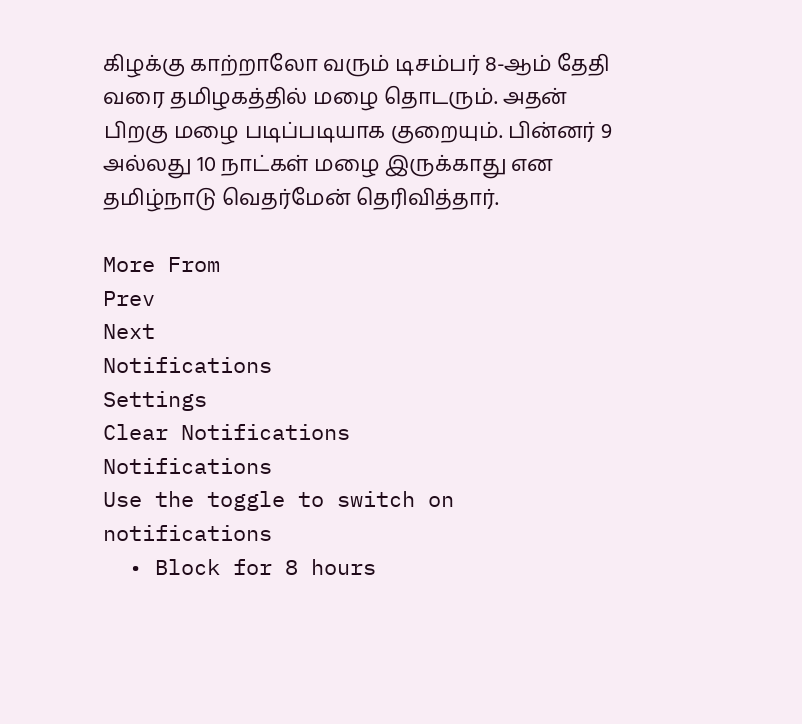கிழக்கு காற்றாலோ வரும் டிசம்பர் 8-ஆம் தேதி வரை தமிழகத்தில் மழை தொடரும். அதன் பிறகு மழை படிப்படியாக குறையும். பின்னர் 9 அல்லது 10 நாட்கள் மழை இருக்காது என தமிழ்நாடு வெதர்மேன் தெரிவித்தார்.

More From
Prev
Next
Notifications
Settings
Clear Notifications
Notifications
Use the toggle to switch on notifications
  • Block for 8 hours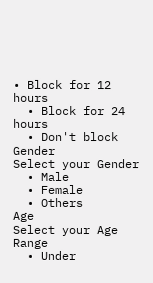• Block for 12 hours
  • Block for 24 hours
  • Don't block
Gender
Select your Gender
  • Male
  • Female
  • Others
Age
Select your Age Range
  • Under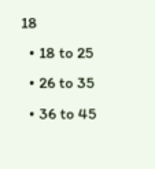18
  • 18 to 25
  • 26 to 35
  • 36 to 45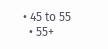• 45 to 55
  • 55+